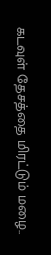கடவுள் தேசத்தை மிரட்டும் மழை..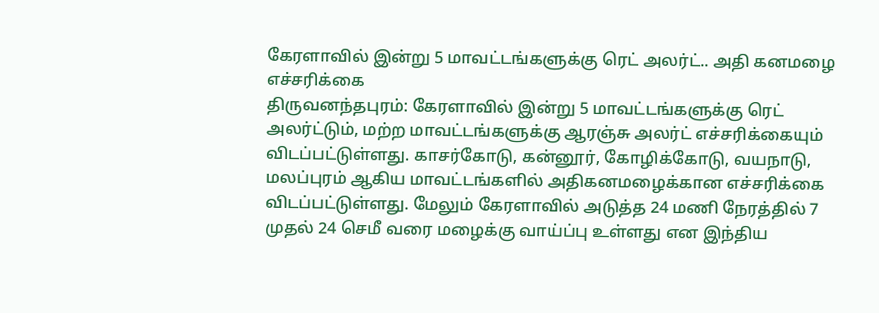கேரளாவில் இன்று 5 மாவட்டங்களுக்கு ரெட் அலர்ட்.. அதி கனமழை எச்சரிக்கை
திருவனந்தபுரம்: கேரளாவில் இன்று 5 மாவட்டங்களுக்கு ரெட் அலர்ட்டும், மற்ற மாவட்டங்களுக்கு ஆரஞ்சு அலர்ட் எச்சரிக்கையும் விடப்பட்டுள்ளது. காசர்கோடு, கன்னூர், கோழிக்கோடு, வயநாடு, மலப்புரம் ஆகிய மாவட்டங்களில் அதிகனமழைக்கான எச்சரிக்கை விடப்பட்டுள்ளது. மேலும் கேரளாவில் அடுத்த 24 மணி நேரத்தில் 7 முதல் 24 செமீ வரை மழைக்கு வாய்ப்பு உள்ளது என இந்திய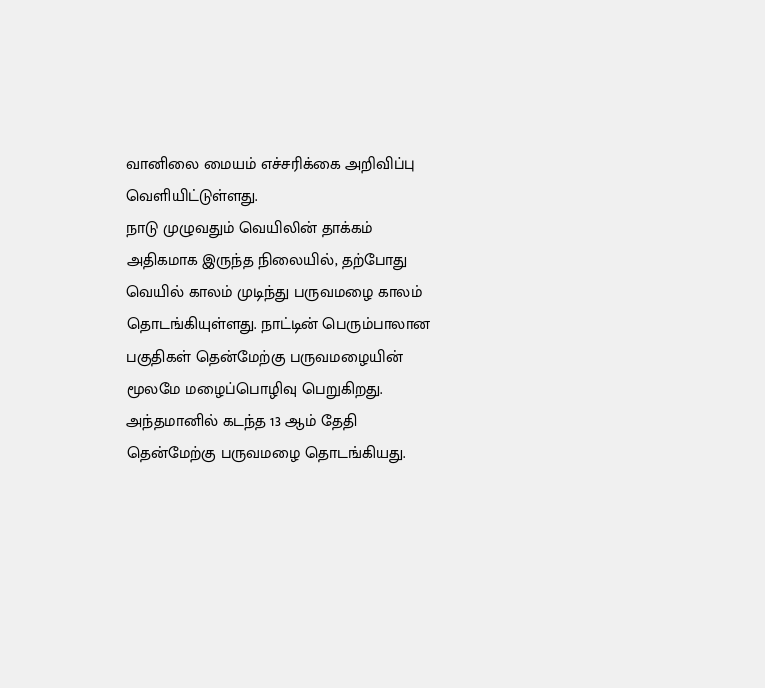வானிலை மையம் எச்சரிக்கை அறிவிப்பு வெளியிட்டுள்ளது.
நாடு முழுவதும் வெயிலின் தாக்கம் அதிகமாக இருந்த நிலையில், தற்போது வெயில் காலம் முடிந்து பருவமழை காலம் தொடங்கியுள்ளது. நாட்டின் பெரும்பாலான பகுதிகள் தென்மேற்கு பருவமழையின் மூலமே மழைப்பொழிவு பெறுகிறது. அந்தமானில் கடந்த 13 ஆம் தேதி தென்மேற்கு பருவமழை தொடங்கியது.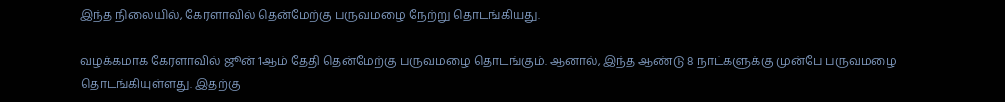இந்த நிலையில், கேரளாவில் தென்மேற்கு பருவமழை நேற்று தொடங்கியது.

வழக்கமாக கேரளாவில் ஜூன் 1ஆம் தேதி தென்மேற்கு பருவமழை தொடங்கும். ஆனால், இந்த ஆண்டு 8 நாட்களுக்கு முன்பே பருவமழை தொடங்கியுள்ளது. இதற்கு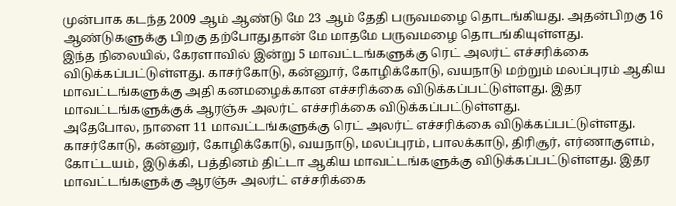முன்பாக கடந்த 2009 ஆம் ஆண்டு மே 23 ஆம் தேதி பருவமழை தொடங்கியது. அதன்பிறகு 16 ஆண்டுகளுக்கு பிறகு தற்போதுதான் மே மாதமே பருவமழை தொடங்கியுள்ளது.
இந்த நிலையில், கேரளாவில் இன்று 5 மாவட்டங்களுக்கு ரெட் அலர்ட் எச்சரிக்கை விடுக்கப்பட்டுள்ளது. காசர்கோடு, கன்னூர், கோழிக்கோடு, வயநாடு மற்றும் மலப்புரம் ஆகிய மாவட்டங்களுக்கு அதி கனமழைக்கான எச்சரிக்கை விடுக்கப்பட்டுள்ளது. இதர மாவட்டங்களுக்குக் ஆரஞ்சு அலர்ட் எச்சரிக்கை விடுக்கப்பட்டுள்ளது.
அதேபோல, நாளை 11 மாவட்டங்களுக்கு ரெட் அலர்ட் எச்சரிக்கை விடுக்கப்பட்டுள்ளது. காசர்கோடு, கன்னுர், கோழிக்கோடு, வயநாடு, மலப்புரம், பாலக்காடு, திரிசூர், எர்ணாகுளம், கோட்டயம், இடுக்கி, பத்தினம் திட்டா ஆகிய மாவட்டங்களுக்கு விடுக்கப்பட்டுள்ளது. இதர மாவட்டங்களுக்கு ஆரஞ்சு அலர்ட் எச்சரிக்கை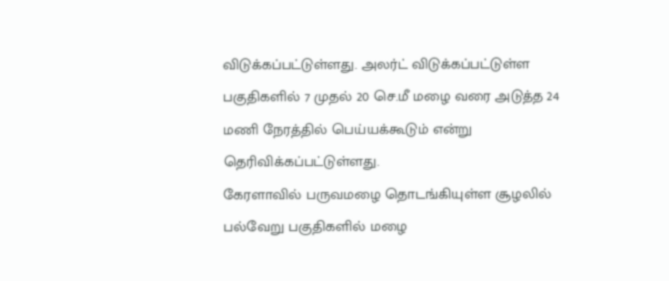விடுக்கப்பட்டுள்ளது. அலர்ட் விடுக்கப்பட்டுள்ள பகுதிகளில் 7 முதல் 20 செ.மீ மழை வரை அடுத்த 24 மணி நேரத்தில் பெய்யக்கூடும் என்று தெரிவிக்கப்பட்டுள்ளது.
கேரளாவில் பருவமழை தொடங்கியுள்ள சூழலில் பல்வேறு பகுதிகளில் மழை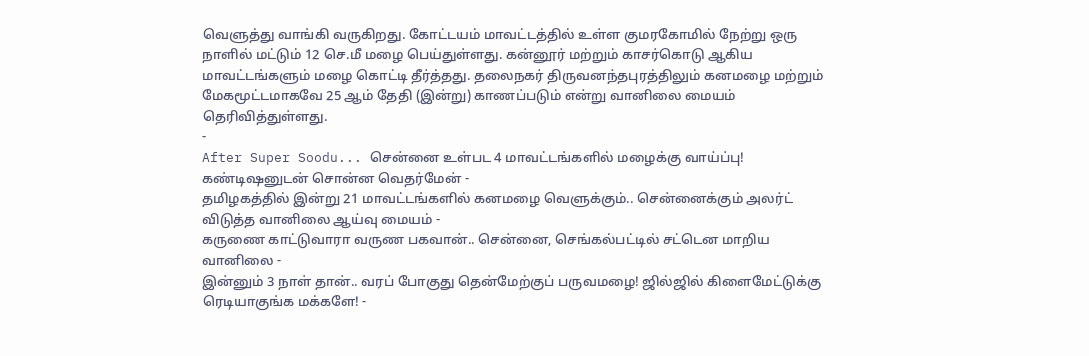வெளுத்து வாங்கி வருகிறது. கோட்டயம் மாவட்டத்தில் உள்ள குமரகோமில் நேற்று ஒரு நாளில் மட்டும் 12 செ.மீ மழை பெய்துள்ளது. கன்னூர் மற்றும் காசர்கொடு ஆகிய மாவட்டங்களும் மழை கொட்டி தீர்த்தது. தலைநகர் திருவனந்தபுரத்திலும் கனமழை மற்றும் மேகமூட்டமாகவே 25 ஆம் தேதி (இன்று) காணப்படும் என்று வானிலை மையம் தெரிவித்துள்ளது.
-
After Super Soodu... சென்னை உள்பட 4 மாவட்டங்களில் மழைக்கு வாய்ப்பு! கண்டிஷனுடன் சொன்ன வெதர்மேன் -
தமிழகத்தில் இன்று 21 மாவட்டங்களில் கனமழை வெளுக்கும்.. சென்னைக்கும் அலர்ட் விடுத்த வானிலை ஆய்வு மையம் -
கருணை காட்டுவாரா வருண பகவான்.. சென்னை, செங்கல்பட்டில் சட்டென மாறிய வானிலை -
இன்னும் 3 நாள் தான்.. வரப் போகுது தென்மேற்குப் பருவமழை! ஜில்ஜில் கிளைமேட்டுக்கு ரெடியாகுங்க மக்களே! -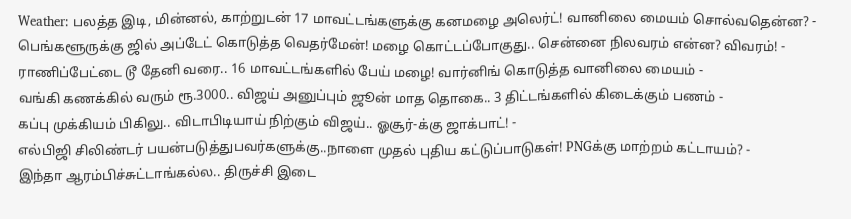Weather: பலத்த இடி, மின்னல், காற்றுடன் 17 மாவட்டங்களுக்கு கனமழை அலெர்ட்! வானிலை மையம் சொல்வதென்ன? -
பெங்களூருக்கு ஜில் அப்டேட் கொடுத்த வெதர்மேன்! மழை கொட்டப்போகுது.. சென்னை நிலவரம் என்ன? விவரம்! -
ராணிப்பேட்டை டூ தேனி வரை.. 16 மாவட்டங்களில் பேய் மழை! வார்னிங் கொடுத்த வானிலை மையம் -
வங்கி கணக்கில் வரும் ரூ.3000.. விஜய் அனுப்பும் ஜூன் மாத தொகை.. 3 திட்டங்களில் கிடைக்கும் பணம் -
கப்பு முக்கியம் பிகிலு.. விடாபிடியாய் நிற்கும் விஜய்.. ஓசூர்-க்கு ஜாக்பாட்! -
எல்பிஜி சிலிண்டர் பயன்படுத்துபவர்களுக்கு..நாளை முதல் புதிய கட்டுப்பாடுகள்! PNGக்கு மாற்றம் கட்டாயம்? -
இந்தா ஆரம்பிச்சுட்டாங்கல்ல.. திருச்சி இடை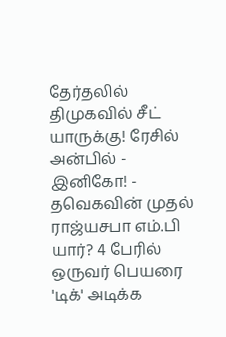தேர்தலில் திமுகவில் சீட் யாருக்கு! ரேசில் அன்பில் - இனிகோ! -
தவெகவின் முதல் ராஜ்யசபா எம்.பி யார்? 4 பேரில் ஒருவர் பெயரை 'டிக்' அடிக்க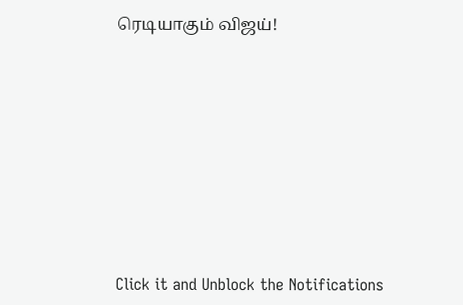ரெடியாகும் விஜய்!












Click it and Unblock the Notifications